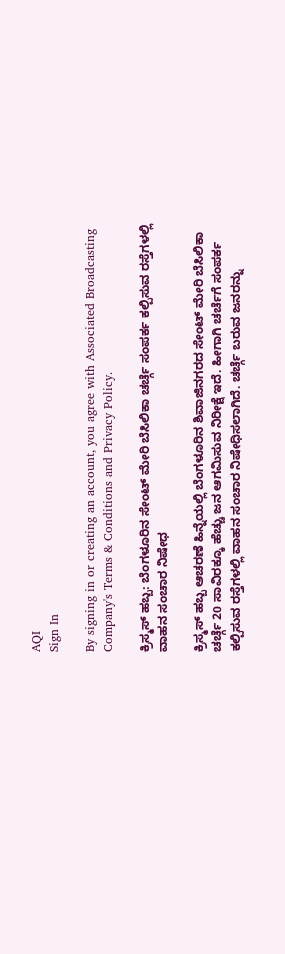AQI
Sign In

By signing in or creating an account, you agree with Associated Broadcasting Company's Terms & Conditions and Privacy Policy.

ಕ್ರಿಸ್ಮಸ್ ಹಬ್ಬ: ಬೆಂಗಳೂರಿನ ಸೇಂಟ್ ಮೇರಿ ಬೆಸಿಲಿಕಾ ಚರ್ಚ್ಗೆ ಸಂಪರ್ಕ ಕಲ್ಪಿಸುವ ರಸ್ತೆಗಳಲ್ಲಿ ವಾಹನ ಸಂಚಾರ ನಿಷೇಧ

ಕ್ರಿಸ್ಮಸ್ ಹಬ್ಬ ಆಚರಣೆ ಹಿನ್ನೆಯಲ್ಲಿ ಬೆಂಗಳೂರಿನ ಶಿವಾಜಿನಗರದ ಸೇಂಟ್ ಮೇರಿ ಬೆಸಿಲಿಕಾ ಚರ್ಚ್ಗೆ 20 ಸಾವಿರಕ್ಕೂ ಹೆಚ್ಚು ಜನ ಆಗಮಿಸುವ ನಿರೀಕ್ಷೆ ಇದೆ. ಹೀಗಾಗಿ ಚರ್ಚೆಗೆ ಸಂಪರ್ಕ ಕಲ್ಪಿಸುವ ರಸ್ತೆಗಳಲ್ಲಿ ವಾಹನ ಸಂಚಾರ ನಿಷೇಧಿಸಲಾಗಿದೆ. ಚರ್ಚ್ಗೆ ಬರುವ ಜನರನ್ನು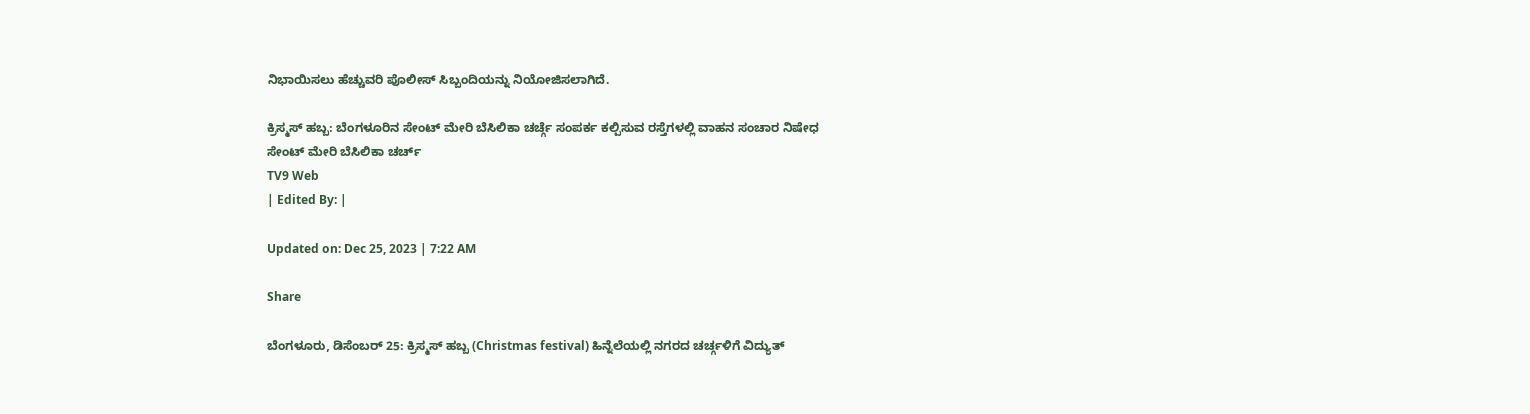ನಿಭಾಯಿಸಲು ಹೆಚ್ಚುವರಿ ಪೊಲೀಸ್ ಸಿಬ್ಬಂದಿಯನ್ನು ನಿಯೋಜಿಸಲಾಗಿದೆ.

ಕ್ರಿಸ್ಮಸ್ ಹಬ್ಬ: ಬೆಂಗಳೂರಿನ ಸೇಂಟ್ ಮೇರಿ ಬೆಸಿಲಿಕಾ ಚರ್ಚ್ಗೆ ಸಂಪರ್ಕ ಕಲ್ಪಿಸುವ ರಸ್ತೆಗಳಲ್ಲಿ ವಾಹನ ಸಂಚಾರ ನಿಷೇಧ
ಸೇಂಟ್ ಮೇರಿ ಬೆಸಿಲಿಕಾ ಚರ್ಚ್
TV9 Web
| Edited By: |

Updated on: Dec 25, 2023 | 7:22 AM

Share

ಬೆಂಗಳೂರು, ಡಿಸೆಂಬರ್ 25: ಕ್ರಿಸ್ಮಸ್ ಹಬ್ಬ (Christmas festival) ಹಿನ್ನೆಲೆಯಲ್ಲಿ ನಗರದ ಚರ್ಚ್ಗಳಿಗೆ ವಿದ್ಯುತ್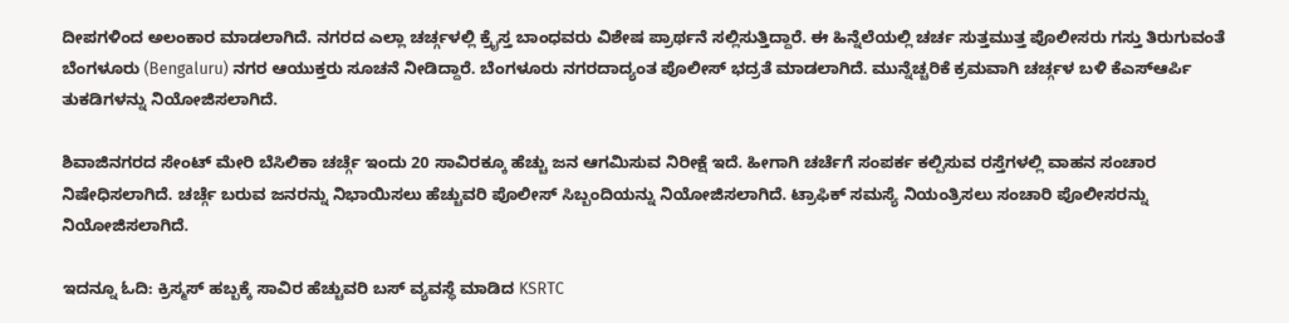ದೀಪಗಳಿಂದ ಅಲಂಕಾರ ಮಾಡಲಾಗಿದೆ. ನಗರದ ಎಲ್ಲಾ ಚರ್ಚ್ಗಳಲ್ಲಿ ಕ್ರೈಸ್ತ ಬಾಂಧವರು ವಿಶೇಷ ಪ್ರಾರ್ಥನೆ ಸಲ್ಲಿಸುತ್ತಿದ್ದಾರೆ. ಈ ಹಿನ್ನೆಲೆಯಲ್ಲಿ ಚರ್ಚ ಸುತ್ತಮುತ್ತ ಪೊಲೀಸರು ಗಸ್ತು ತಿರುಗುವಂತೆ ಬೆಂಗಳೂರು (Bengaluru) ನಗರ ಆಯುಕ್ತರು ಸೂಚನೆ ನೀಡಿದ್ದಾರೆ. ಬೆಂಗಳೂರು ನಗರದಾದ್ಯಂತ ಪೊಲೀಸ್ ಭದ್ರತೆ ಮಾಡಲಾಗಿದೆ. ಮುನ್ನೆಚ್ಚರಿಕೆ ಕ್ರಮವಾಗಿ ಚರ್ಚ್ಗಳ ಬಳಿ ಕೆಎಸ್ಆರ್ಪಿ ತುಕಡಿಗಳನ್ನು ನಿಯೋಜಿಸಲಾಗಿದೆ.

ಶಿವಾಜಿನಗರದ ಸೇಂಟ್ ಮೇರಿ ಬೆಸಿಲಿಕಾ ಚರ್ಚ್ಗೆ ಇಂದು 20 ಸಾವಿರಕ್ಕೂ ಹೆಚ್ಚು ಜನ ಆಗಮಿಸುವ ನಿರೀಕ್ಷೆ ಇದೆ. ಹೀಗಾಗಿ ಚರ್ಚೆಗೆ ಸಂಪರ್ಕ ಕಲ್ಪಿಸುವ ರಸ್ತೆಗಳಲ್ಲಿ ವಾಹನ ಸಂಚಾರ ನಿಷೇಧಿಸಲಾಗಿದೆ. ಚರ್ಚ್ಗೆ ಬರುವ ಜನರನ್ನು ನಿಭಾಯಿಸಲು ಹೆಚ್ಚುವರಿ ಪೊಲೀಸ್ ಸಿಬ್ಬಂದಿಯನ್ನು ನಿಯೋಜಿಸಲಾಗಿದೆ. ಟ್ರಾಫಿಕ್ ಸಮಸ್ಯೆ ನಿಯಂತ್ರಿಸಲು ಸಂಚಾರಿ ಪೊಲೀಸರನ್ನು ನಿಯೋಜಿಸಲಾಗಿದೆ.

ಇದನ್ನೂ ಓದಿ: ಕ್ರಿಸ್ಮಸ್ ಹಬ್ಬಕ್ಕೆ ಸಾವಿರ ಹೆಚ್ಚುವರಿ ಬಸ್ ವ್ಯವಸ್ಥೆ ಮಾಡಿದ KSRTC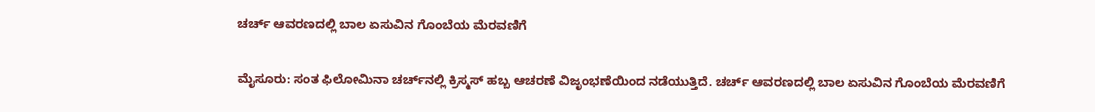ಚರ್ಚ್ ಆವರಣದಲ್ಲಿ ಬಾಲ ಏಸುವಿ‌ನ ಗೊಂಬೆಯ ಮೆರವಣಿಗೆ

ಮೈಸೂರು: ಸಂತ ಫಿಲೋಮಿನಾ ಚರ್ಚ್‌ನಲ್ಲಿ ಕ್ರಿಸ್ಮಸ್‌ ಹಬ್ಬ ಆಚರಣೆ ವಿಜೃಂಭಣೆಯಿಂದ ನಡೆಯುತ್ತಿದೆ. ಚರ್ಚ್ ಆವರಣದಲ್ಲಿ ಬಾಲ ಏಸುವಿ‌ನ ಗೊಂಬೆಯ ಮೆರವಣಿಗೆ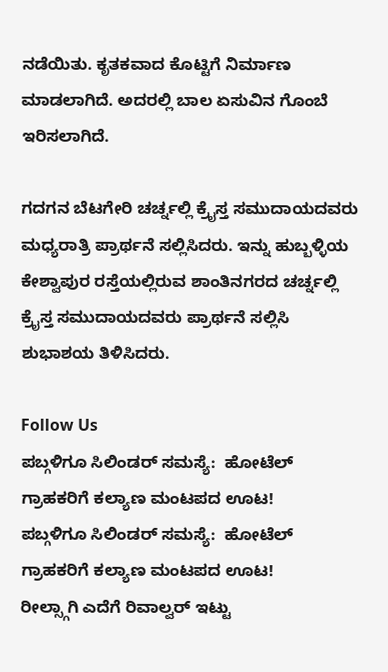ನಡೆಯಿತು. ಕೃತಕವಾದ ಕೊಟ್ಟಿಗೆ ನಿರ್ಮಾಣ ಮಾಡಲಾಗಿದೆ. ಅದರಲ್ಲಿ ಬಾಲ ಏಸುವಿನ ಗೊಂಬೆ ಇರಿಸಲಾಗಿದೆ.

ಗದಗನ ಬೆಟಗೇರಿ ಚರ್ಚ್ನಲ್ಲಿ ಕ್ರೈಸ್ತ ಸಮುದಾಯದವರು ಮಧ್ಯರಾತ್ರಿ ಪ್ರಾರ್ಥನೆ ಸಲ್ಲಿಸಿದರು. ಇನ್ನು ಹುಬ್ಬಳ್ಳಿಯ ಕೇಶ್ವಾಪುರ ರಸ್ತೆಯಲ್ಲಿರುವ ಶಾಂತಿನಗರದ ಚರ್ಚ್ನಲ್ಲಿ ಕ್ರೈಸ್ತ ಸಮುದಾಯದವರು ಪ್ರಾರ್ಥನೆ ಸಲ್ಲಿಸಿ ಶುಭಾಶಯ ತಿಳಿಸಿದರು.

Follow Us
ಪಬ್ಗಳಿಗೂ ಸಿಲಿಂಡರ್ ಸಮಸ್ಯೆ:  ಹೋಟೆಲ್ ಗ್ರಾಹಕರಿಗೆ ಕಲ್ಯಾಣ ಮಂಟಪದ ಊಟ!
ಪಬ್ಗಳಿಗೂ ಸಿಲಿಂಡರ್ ಸಮಸ್ಯೆ:  ಹೋಟೆಲ್ ಗ್ರಾಹಕರಿಗೆ ಕಲ್ಯಾಣ ಮಂಟಪದ ಊಟ!
ರೀಲ್ಸ್ಗಾಗಿ ಎದೆಗೆ ರಿವಾಲ್ವರ್ ಇಟ್ಟು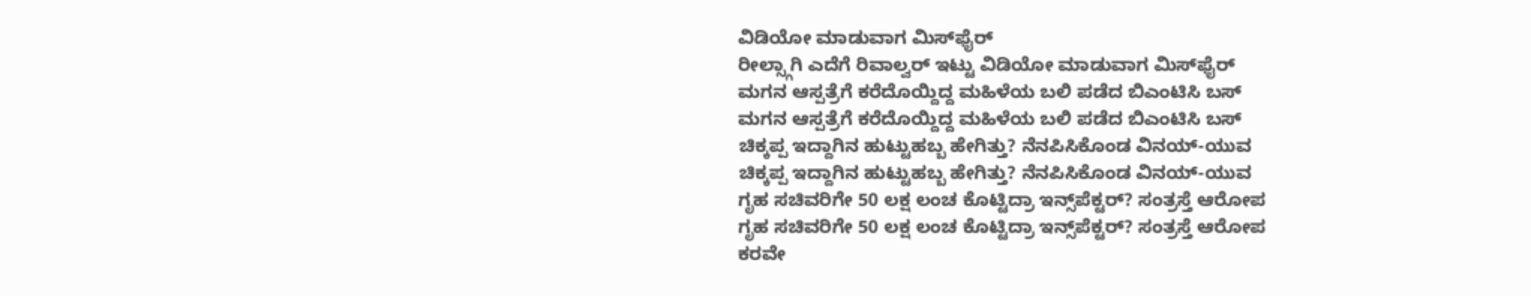ವಿಡಿಯೋ ಮಾಡುವಾಗ ಮಿಸ್‌ಫೈರ್
ರೀಲ್ಸ್ಗಾಗಿ ಎದೆಗೆ ರಿವಾಲ್ವರ್ ಇಟ್ಟು ವಿಡಿಯೋ ಮಾಡುವಾಗ ಮಿಸ್‌ಫೈರ್
ಮಗನ ಆಸ್ಪತ್ರೆಗೆ ಕರೆದೊಯ್ದಿದ್ದ ಮಹಿಳೆಯ ಬಲಿ ಪಡೆದ ಬಿಎಂಟಿಸಿ ಬಸ್
ಮಗನ ಆಸ್ಪತ್ರೆಗೆ ಕರೆದೊಯ್ದಿದ್ದ ಮಹಿಳೆಯ ಬಲಿ ಪಡೆದ ಬಿಎಂಟಿಸಿ ಬಸ್
ಚಿಕ್ಕಪ್ಪ ಇದ್ದಾಗಿನ ಹುಟ್ಟುಹಬ್ಬ ಹೇಗಿತ್ತು? ನೆನಪಿಸಿಕೊಂಡ ವಿನಯ್-ಯುವ
ಚಿಕ್ಕಪ್ಪ ಇದ್ದಾಗಿನ ಹುಟ್ಟುಹಬ್ಬ ಹೇಗಿತ್ತು? ನೆನಪಿಸಿಕೊಂಡ ವಿನಯ್-ಯುವ
ಗೃಹ ಸಚಿವರಿಗೇ 50 ಲಕ್ಷ ಲಂಚ ಕೊಟ್ಟಿದ್ರಾ ಇನ್ಸ್‌ಪೆಕ್ಟರ್? ಸಂತ್ರಸ್ತೆ ಆರೋಪ
ಗೃಹ ಸಚಿವರಿಗೇ 50 ಲಕ್ಷ ಲಂಚ ಕೊಟ್ಟಿದ್ರಾ ಇನ್ಸ್‌ಪೆಕ್ಟರ್? ಸಂತ್ರಸ್ತೆ ಆರೋಪ
ಕರವೇ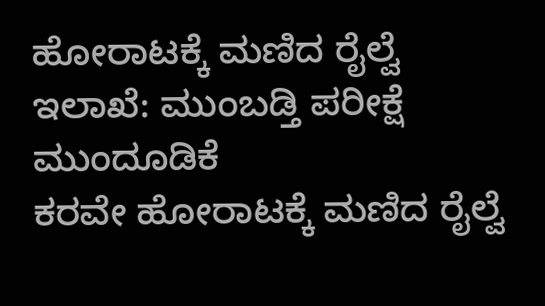ಹೋರಾಟಕ್ಕೆ ಮಣಿದ ರೈಲ್ವೆ ಇಲಾಖೆ: ಮುಂಬಡ್ತಿ ಪರೀಕ್ಷೆ ಮುಂದೂಡಿಕೆ
ಕರವೇ ಹೋರಾಟಕ್ಕೆ ಮಣಿದ ರೈಲ್ವೆ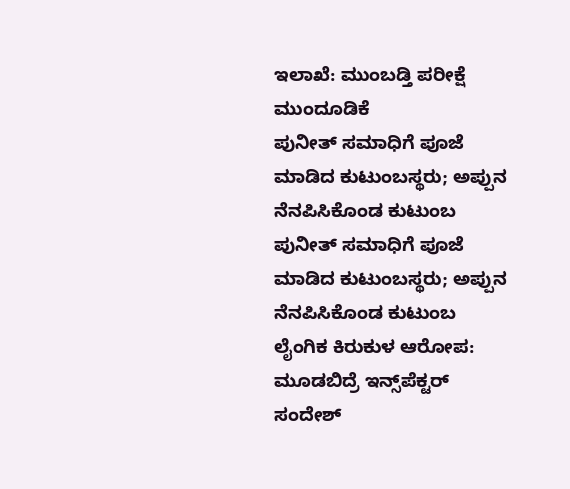ಇಲಾಖೆ: ಮುಂಬಡ್ತಿ ಪರೀಕ್ಷೆ ಮುಂದೂಡಿಕೆ
ಪುನೀತ್ ಸಮಾಧಿಗೆ ಪೂಜೆ ಮಾಡಿದ ಕುಟುಂಬಸ್ಥರು; ಅಪ್ಪುನ ನೆನಪಿಸಿಕೊಂಡ ಕುಟುಂಬ
ಪುನೀತ್ ಸಮಾಧಿಗೆ ಪೂಜೆ ಮಾಡಿದ ಕುಟುಂಬಸ್ಥರು; ಅಪ್ಪುನ ನೆನಪಿಸಿಕೊಂಡ ಕುಟುಂಬ
ಲೈಂಗಿಕ ಕಿರುಕುಳ ಆರೋಪ: ಮೂಡಬಿದ್ರೆ ಇನ್ಸ್‌ಪೆಕ್ಟರ್ ಸಂದೇಶ್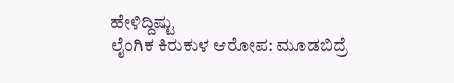ಹೇಳಿದ್ದಿಷ್ಟು
ಲೈಂಗಿಕ ಕಿರುಕುಳ ಆರೋಪ: ಮೂಡಬಿದ್ರೆ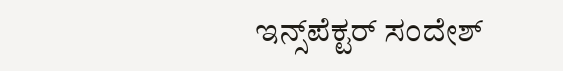ಇನ್ಸ್‌ಪೆಕ್ಟರ್ ಸಂದೇಶ್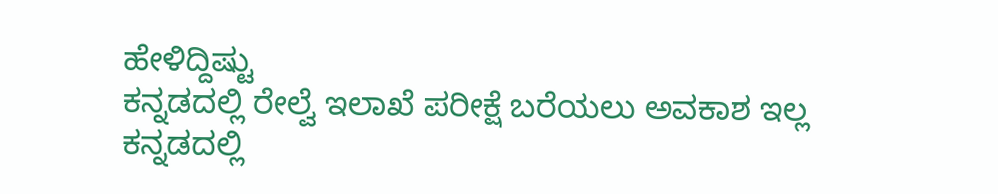ಹೇಳಿದ್ದಿಷ್ಟು
ಕನ್ನಡದಲ್ಲಿ ರೇಲ್ವೆ ಇಲಾಖೆ ಪರೀಕ್ಷೆ ಬರೆಯಲು ಅವಕಾಶ ಇಲ್ಲ
ಕನ್ನಡದಲ್ಲಿ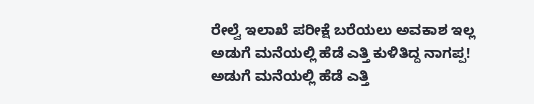ರೇಲ್ವೆ ಇಲಾಖೆ ಪರೀಕ್ಷೆ ಬರೆಯಲು ಅವಕಾಶ ಇಲ್ಲ
ಅಡುಗೆ ಮನೆಯಲ್ಲಿ ಹೆಡೆ ಎತ್ತಿ ಕುಳಿತಿದ್ದ ನಾಗಪ್ಪ!
ಅಡುಗೆ ಮನೆಯಲ್ಲಿ ಹೆಡೆ ಎತ್ತಿ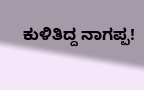ಕುಳಿತಿದ್ದ ನಾಗಪ್ಪ!